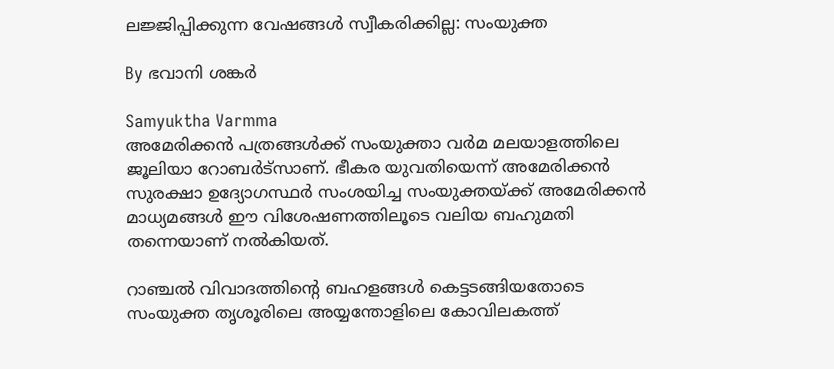ലജ്ജിപ്പിക്കുന്ന വേഷങ്ങള്‍ സ്വീകരിക്കില്ല: സംയുക്ത

By ഭവാനി ശങ്കര്‍

Samyuktha Varmma
അമേരിക്കന്‍ പത്രങ്ങള്‍ക്ക് സംയുക്താ വര്‍മ മലയാളത്തിലെ ജൂലിയാ റോബര്‍ട്സാണ്. ഭീകര യുവതിയെന്ന് അമേരിക്കന്‍ സുരക്ഷാ ഉദ്യോഗസ്ഥര്‍ സംശയിച്ച സംയുക്തയ്ക്ക് അമേരിക്കന്‍ മാധ്യമങ്ങള്‍ ഈ വിശേഷണത്തിലൂടെ വലിയ ബഹുമതി തന്നെയാണ് നല്‍കിയത്.

റാഞ്ചല്‍ വിവാദത്തിന്റെ ബഹളങ്ങള്‍ കെട്ടടങ്ങിയതോടെ സംയുക്ത തൃശൂരിലെ അയ്യന്തോളിലെ കോവിലകത്ത്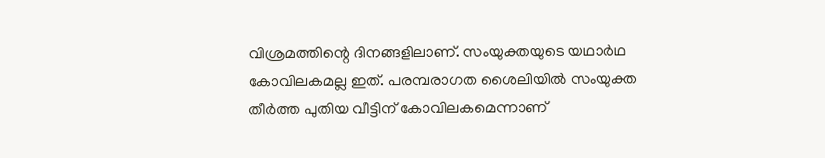വിശ്രമത്തിന്റെ ദിനങ്ങളിലാണ്. സംയുക്തയുടെ യഥാര്‍ഥ കോവിലകമല്ല ഇത്. പരമ്പരാഗത ശൈലിയില്‍ സംയുക്ത തീര്‍ത്ത പുതിയ വീട്ടിന് കോവിലകമെന്നാണ്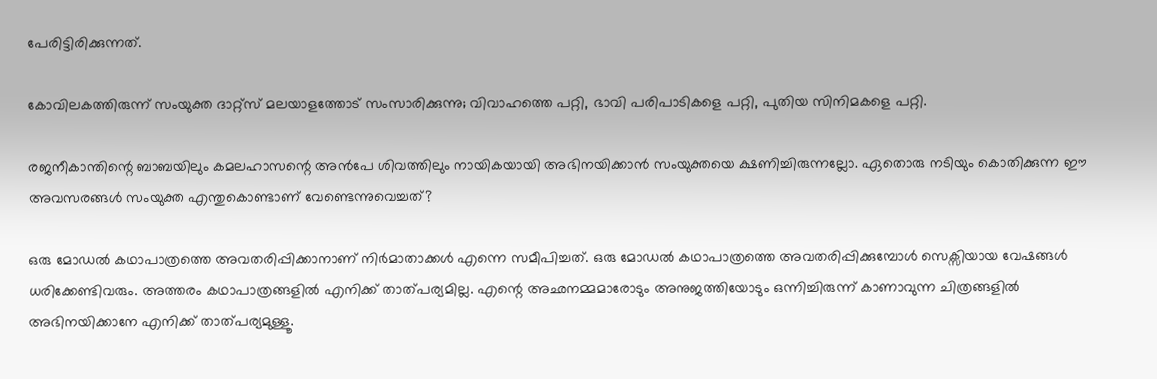പേരിട്ടിരിക്കുന്നത്.

കോവിലകത്തിരുന്ന് സംയുക്ത ദാറ്റ്സ് മലയാളത്തോട് സംസാരിക്കുന്നു; വിവാഹത്തെ പറ്റി, ഭാവി പരിപാടികളെ പറ്റി, പുതിയ സിനിമകളെ പറ്റി.

രജനീകാന്തിന്റെ ബാബയിലും കമലഹാസന്റെ അന്‍പേ ശിവത്തിലും നായികയായി അഭിനയിക്കാന്‍ സംയുക്തയെ ക്ഷണിച്ചിരുന്നല്ലോ. ഏതൊരു നടിയും കൊതിക്കുന്ന ഈ അവസരങ്ങള്‍ സംയുക്ത എന്തുകൊണ്ടാണ് വേണ്ടെന്നുവെച്ചത്?

ഒരു മോഡല്‍ കഥാപാത്രത്തെ അവതരിപ്പിക്കാനാണ് നിര്‍മാതാക്കള്‍ എന്നെ സമീപിച്ചത്. ഒരു മോഡല്‍ കഥാപാത്രത്തെ അവതരിപ്പിക്കുമ്പോള്‍ സെക്സിയായ വേഷങ്ങള്‍ ധരിക്കേണ്ടിവരും. അത്തരം കഥാപാത്രങ്ങളില്‍ എനിക്ക് താത്പര്യമില്ല. എന്റെ അഛനമ്മമാരോടും അനുജത്തിയോടും ഒന്നിച്ചിരുന്ന് കാണാവുന്ന ചിത്രങ്ങളില്‍ അഭിനയിക്കാനേ എനിക്ക് താത്പര്യമുള്ളൂ.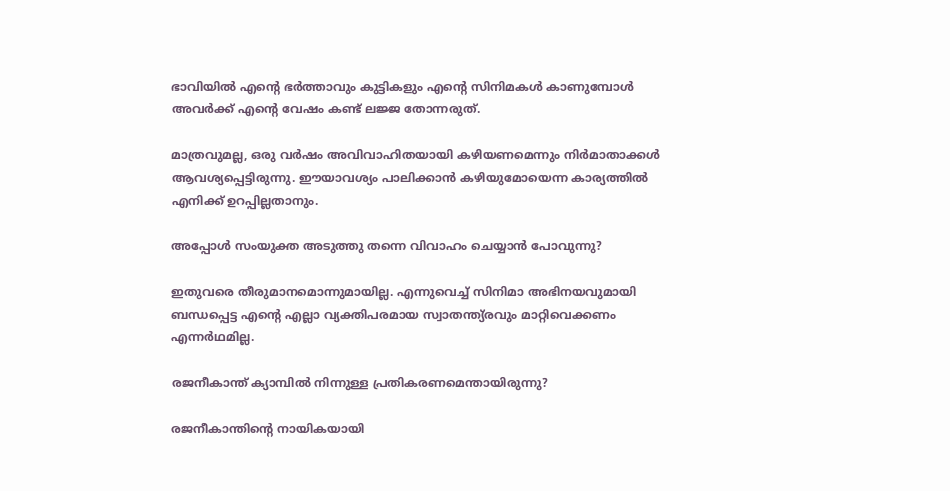ഭാവിയില്‍ എന്റെ ഭര്‍ത്താവും കുട്ടികളും എന്റെ സിനിമകള്‍ കാണുമ്പോള്‍ അവര്‍ക്ക് എന്റെ വേഷം കണ്ട് ലജ്ജ തോന്നരുത്.

മാത്രവുമല്ല, ഒരു വര്‍ഷം അവിവാഹിതയായി കഴിയണമെന്നും നിര്‍മാതാക്കള്‍ ആവശ്യപ്പെട്ടിരുന്നു. ഈയാവശ്യം പാലിക്കാന്‍ കഴിയുമോയെന്ന കാര്യത്തില്‍ എനിക്ക് ഉറപ്പില്ലതാനും.

അപ്പോള്‍ സംയുക്ത അടുത്തു തന്നെ വിവാഹം ചെയ്യാന്‍ പോവുന്നു?

ഇതുവരെ തീരുമാനമൊന്നുമായില്ല. എന്നുവെച്ച് സിനിമാ അഭിനയവുമായി ബന്ധപ്പെട്ട എന്റെ എല്ലാ വ്യക്തിപരമായ സ്വാതന്ത്യ്രവും മാറ്റിവെക്കണം എന്നര്‍ഥമില്ല.

രജനീകാന്ത് ക്യാമ്പില്‍ നിന്നുള്ള പ്രതികരണമെന്തായിരുന്നു?

രജനീകാന്തിന്റെ നായികയായി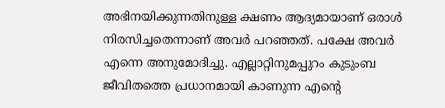അഭിനയിക്കുന്നതിനുള്ള ക്ഷണം ആദ്യമായാണ് ഒരാള്‍ നിരസിച്ചതെന്നാണ് അവര്‍ പറഞ്ഞത്. പക്ഷേ അവര്‍ എന്നെ അനുമോദിച്ചു. എല്ലാറ്റിനുമപ്പുറം കുടുംബ ജീവിതത്തെ പ്രധാനമായി കാണുന്ന എന്റെ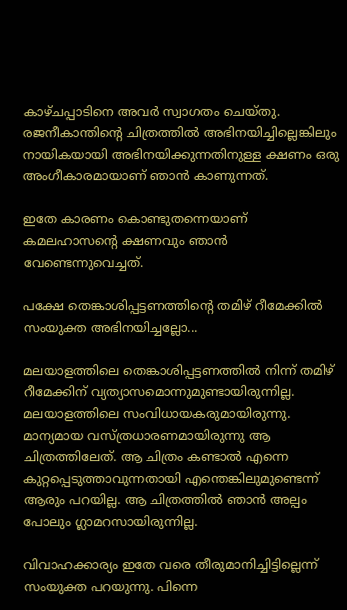കാഴ്ചപ്പാടിനെ അവര്‍ സ്വാഗതം ചെയ്തു. രജനീകാന്തിന്റെ ചിത്രത്തില്‍ അഭിനയിച്ചില്ലെങ്കിലും നായികയായി അഭിനയിക്കുന്നതിനുള്ള ക്ഷണം ഒരു അംഗീകാരമായാണ് ഞാന്‍ കാണുന്നത്.

ഇതേ കാരണം കൊണ്ടുതന്നെയാണ് കമലഹാസന്റെ ക്ഷണവും ഞാന്‍ വേണ്ടെന്നുവെച്ചത്.

പക്ഷേ തെങ്കാശിപ്പട്ടണത്തിന്റെ തമിഴ് റീമേക്കില്‍ സംയുക്ത അഭിനയിച്ചല്ലോ...

മലയാളത്തിലെ തെങ്കാശിപ്പട്ടണത്തില്‍ നിന്ന് തമിഴ് റീമേക്കിന് വ്യത്യാസമൊന്നുമുണ്ടായിരുന്നില്ല. മലയാളത്തിലെ സംവിധായകരുമായിരുന്നു. മാന്യമായ വസ്ത്രധാരണമായിരുന്നു ആ ചിത്രത്തിലേത്. ആ ചിത്രം കണ്ടാല്‍ എന്നെ കുറ്റപ്പെടുത്താവുന്നതായി എന്തെങ്കിലുമുണ്ടെന്ന് ആരും പറയില്ല. ആ ചിത്രത്തില്‍ ഞാന്‍ അല്പം പോലും ഗ്ലാമറസായിരുന്നില്ല.

വിവാഹക്കാര്യം ഇതേ വരെ തീരുമാനിച്ചിട്ടില്ലെന്ന് സംയുക്ത പറയുന്നു. പിന്നെ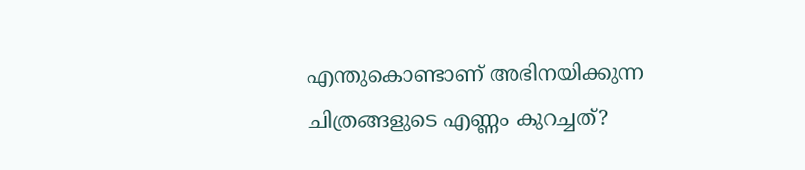എന്തുകൊണ്ടാണ് അഭിനയിക്കുന്ന ചിത്രങ്ങളുടെ എണ്ണം കുറച്ചത്?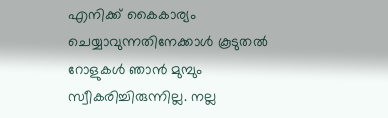എനിക്ക് കൈകാര്യം ചെയ്യാവുന്നതിനേക്കാള്‍ കൂടുതല്‍ റോളുകള്‍ ഞാന്‍ മുമ്പും സ്വീകരിച്ചിരുന്നില്ല. നല്ല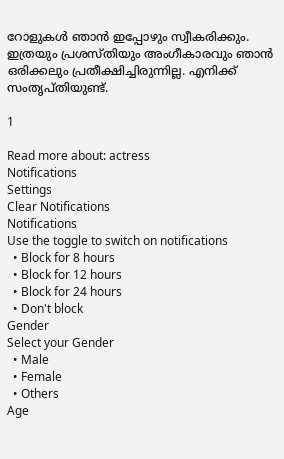റോളുകള്‍ ഞാന്‍ ഇപ്പോഴും സ്വീകരിക്കും. ഇത്രയും പ്രശസ്തിയും അംഗീകാരവും ഞാന്‍ ഒരിക്കലും പ്രതീക്ഷിച്ചിരുന്നില്ല. എനിക്ക് സംതൃപ്തിയുണ്ട്.

1

Read more about: actress
Notifications
Settings
Clear Notifications
Notifications
Use the toggle to switch on notifications
  • Block for 8 hours
  • Block for 12 hours
  • Block for 24 hours
  • Don't block
Gender
Select your Gender
  • Male
  • Female
  • Others
Age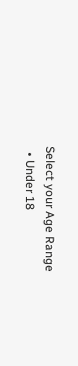Select your Age Range
  • Under 18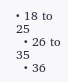• 18 to 25
  • 26 to 35
  • 36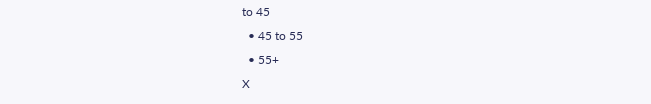to 45
  • 45 to 55
  • 55+
X